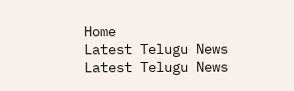Home
Latest Telugu News
Latest Telugu News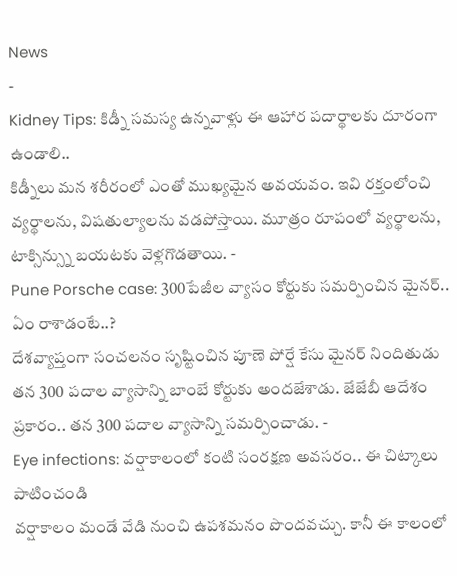News
-
Kidney Tips: కిడ్నీ సమస్య ఉన్నవాళ్లు ఈ ఆహార పదార్థాలకు దూరంగా ఉండాలి..
కిడ్నీలు మన శరీరంలో ఎంతో ముఖ్యమైన అవయవం. ఇవి రక్తంలోంచి వ్యర్థాలను, విషతుల్యాలను వడపోస్తాయి. మూత్రం రూపంలో వ్యర్థాలను, టాక్సిన్స్ను బయటకు వెళ్లగొడతాయి. -
Pune Porsche case: 300పేజీల వ్యాసం కోర్టుకు సమర్పించిన మైనర్.. ఏం రాశాడంటే..?
దేశవ్యాప్తంగా సంచలనం సృష్టించిన పూణె పోర్షే కేసు మైనర్ నిందితుడు తన 300 పదాల వ్యాసాన్ని బాంబే కోర్టుకు అందజేశాడు. జేజేబీ ఆదేశం ప్రకారం.. తన 300 పదాల వ్యాసాన్ని సమర్పించాడు. -
Eye infections: వర్షాకాలంలో కంటి సంరక్షణ అవసరం.. ఈ చిట్కాలు పాటించండి
వర్షాకాలం మండే వేడి నుంచి ఉపశమనం పొందవచ్చు. కానీ ఈ కాలంలో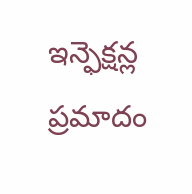ఇన్ఫెక్షన్ల ప్రమాదం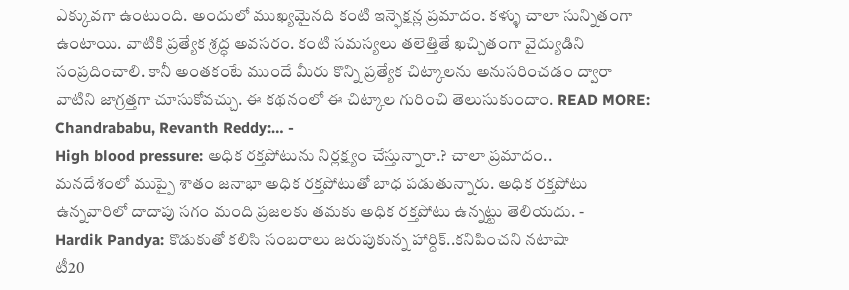ఎక్కువగా ఉంటుంది. అందులో ముఖ్యమైనది కంటి ఇన్ఫెక్షన్ల ప్రమాదం. కళ్ళు చాలా సున్నితంగా ఉంటాయి. వాటికి ప్రత్యేక శ్రద్ధ అవసరం. కంటి సమస్యలు తలెత్తితే ఖచ్చితంగా వైద్యుడిని సంప్రదించాలి. కానీ అంతకంటే ముందే మీరు కొన్ని ప్రత్యేక చిట్కాలను అనుసరించడం ద్వారా వాటిని జాగ్రత్తగా చూసుకోవచ్చు. ఈ కథనంలో ఈ చిట్కాల గురించి తెలుసుకుందాం. READ MORE: Chandrababu, Revanth Reddy:… -
High blood pressure: అధిక రక్తపోటును నిర్లక్ష్యం చేస్తున్నారా.? చాలా ప్రమాదం..
మనదేశంలో ముప్పై శాతం జనాభా అధిక రక్తపోటుతో బాధ పడుతున్నారు. అధిక రక్తపోటు ఉన్నవారిలో దాదాపు సగం మంది ప్రజలకు తమకు అధిక రక్తపోటు ఉన్నట్టు తెలియదు. -
Hardik Pandya: కొడుకుతో కలిసి సంబరాలు జరుపుకున్న హార్దిక్..కనిపించని నటాషా
టీ20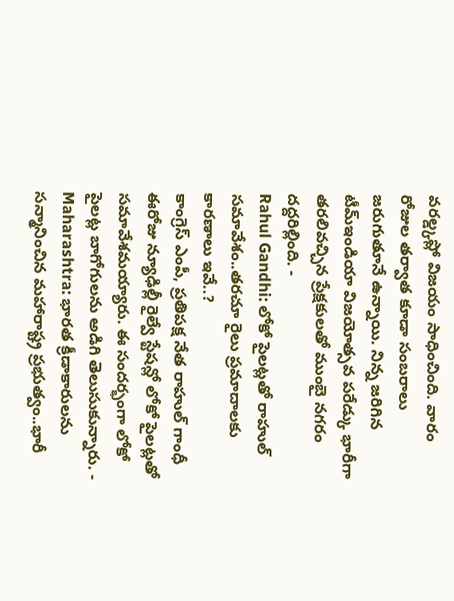వరల్డ్కప్లో విజయం సాధించింది. వారం రోజుల తర్వాత కూడా సంబరాలు జరుగుతూనే ఉన్నాయి. నిన్న జరిగిన టీమ్ఇండియా విజయోత్సవ పరేడ్కు భారీగా తరలివచ్చిన ప్రేక్షకులతో ముంబై నగరం దద్దరిల్లింది. -
Rahul Gandhi: లోకో పైలట్లతో రాహుల్ సమావేశం..తరచూ రైలు ప్రమాదాలకు కారణాలు ఇవే..?
కాంగ్రెస్ ఎంపీ, ప్రతిపక్ష నేత రాహుల్ గాంధీ ఈరోజు న్యూఢిల్లీ రైల్వే స్టేషన్లో లోకో పైలట్లతో సమావేశమయ్యారు. ఈ సందర్భంగా లోకో పైలట్ల బాగోగులను అడిగి తెలుసుకున్నారు. -
Maharashtra: భారత క్రీడాకారులను సన్మానించిన మహారాష్ట్ర ప్రభుత్వం..భారీ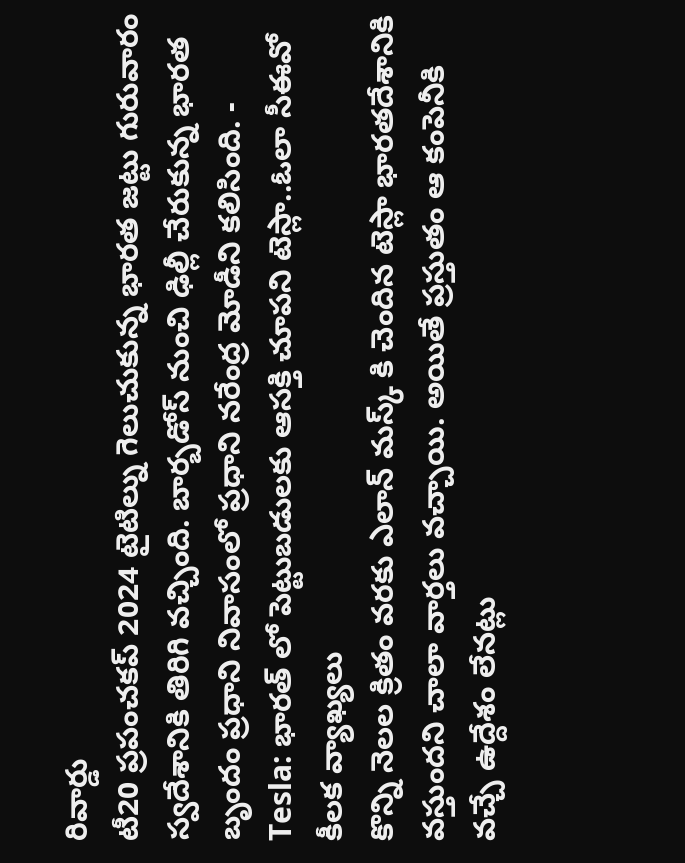రివార్డు
టీ20 ప్రపంచకప్ 2024 టైటిల్ను గెలుచుకున్న భారత జట్టు గురువారం స్వదేశానికి తిరిగి వచ్చింది. బార్బడోస్ నుంచి ఢిల్లీ చేరుకున్న భారత బృందం ప్రధాని నివాసంలో ప్రధాని నరేంద్ర మోడీని కలిసింది. -
Tesla: భారత్ లో పెట్టుబడులకు ఆసక్తి చూపని టెస్లా..ఓలా సీఈవో కీలక వ్యాఖ్యలు
కొన్ని నెలల క్రితం వరకు ఎలాన్ మస్క్ కి చెందిన టెస్లా భారతదేశానికి వస్తుందని చాలా వార్తలు వచ్చాయి. అయితే ప్రస్తుతం ఆ కంపెనీకి వచ్చే ఉద్దేశం లేనట్లు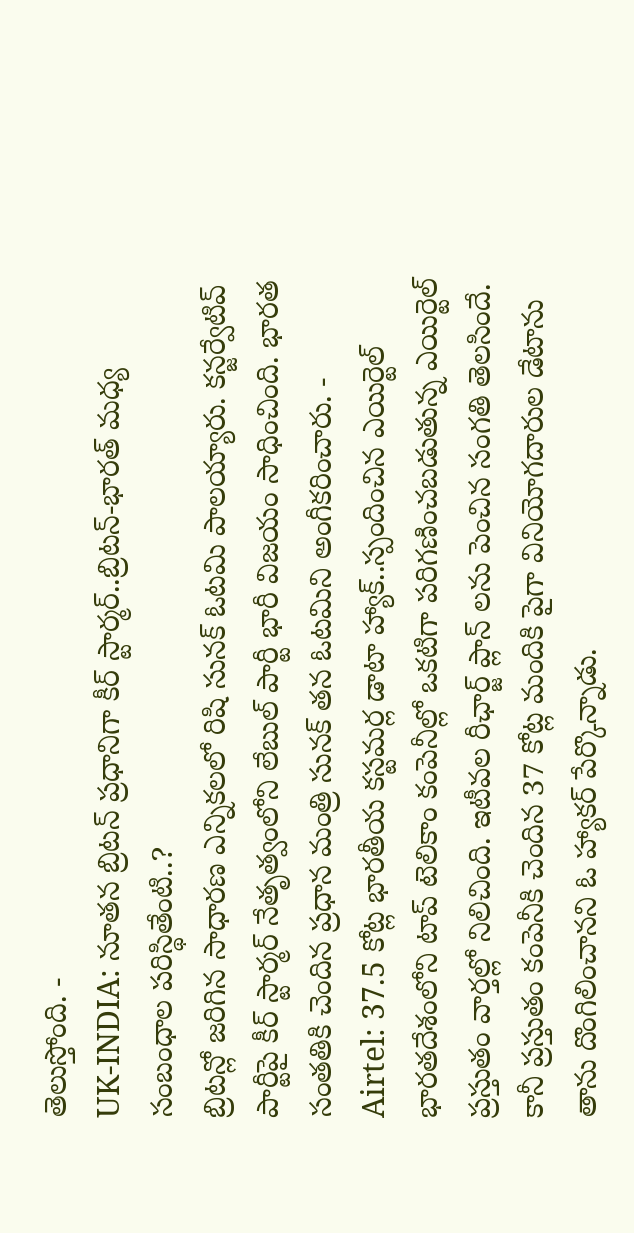తెలుస్తోంది. -
UK-INDIA: నూతన బ్రిటన్ ప్రధానిగా కీర్ స్టార్మర్..బ్రిటన్-భారత్ మధ్య సంబంధాల పరిస్థితేంటి..?
బ్రిటన్లో జరిగిన సాధారణ ఎన్నికలలో రిషి సునక్ ఓటమి పాలయ్యారు. కన్జర్వేటివ్ పార్టీపై కీర్ స్టార్మర్ నేతృత్వంలోని లేబుల్ పార్టీ భారీ విజయం సాధించింది. భారత సంతతికి చెందిన ప్రధాన మంత్రి సునక్ తన ఓటమిని అంగీకరించారు. -
Airtel: 37.5 కోట్ల భారతీయ కస్టమర్ల డాటా హ్యాక్..స్పందించిన ఎయిర్టెల్
భారతదేశంలోని టాప్ టెలికాం కంపెనీల్లో ఒకటిగా పరిగణించబడుతున్న ఎయిర్టెల్ ప్రస్తుతం వార్తల్లో నిలిచింది. ఇటీవల రీఛార్జ్ ప్లాన్ లను పెంచిన సంగతి తెలసిందే. కానీ ప్రస్తుతం కంపెనీకి చెందిన 37 కోట్ల మందికి పైగా వినియోగదారుల డేటాను తాను దొంగిలించానని ఓ హ్యాకర్ పేర్కొన్నాడు.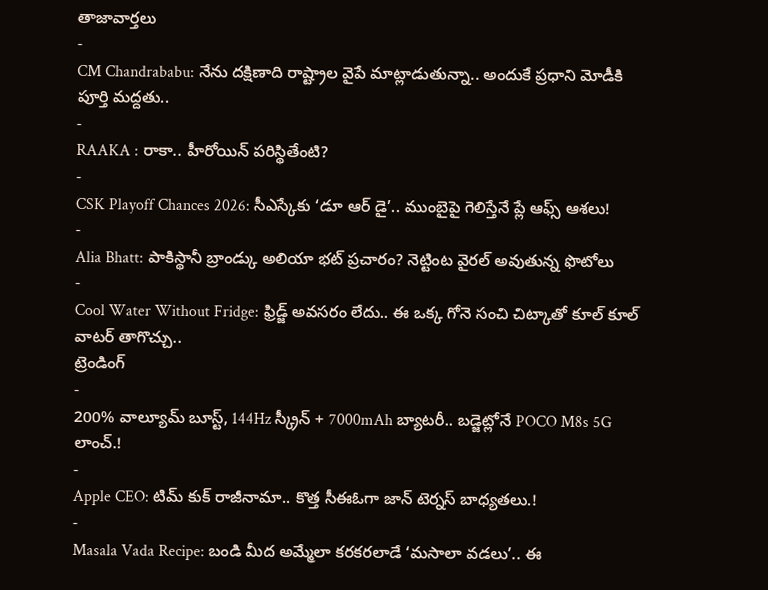తాజావార్తలు
-
CM Chandrababu: నేను దక్షిణాది రాష్ట్రాల వైపే మాట్లాడుతున్నా.. అందుకే ప్రధాని మోడీకి పూర్తి మద్దతు..
-
RAAKA : రాకా.. హీరోయిన్ పరిస్థితేంటి?
-
CSK Playoff Chances 2026: సీఎస్కేకు ‘డూ ఆర్ డై’.. ముంబైపై గెలిస్తేనే ప్లే ఆఫ్స్ ఆశలు!
-
Alia Bhatt: పాకిస్థానీ బ్రాండ్కు అలియా భట్ ప్రచారం? నెట్టింట వైరల్ అవుతున్న ఫొటోలు
-
Cool Water Without Fridge: ఫ్రిడ్జ్ అవసరం లేదు.. ఈ ఒక్క గోనె సంచి చిట్కాతో కూల్ కూల్ వాటర్ తాగొచ్చు..
ట్రెండింగ్
-
200% వాల్యూమ్ బూస్ట్, 144Hz స్క్రీన్ + 7000mAh బ్యాటరీ.. బడ్జెట్లోనే POCO M8s 5G లాంచ్.!
-
Apple CEO: టిమ్ కుక్ రాజీనామా.. కొత్త సీఈఓగా జాన్ టెర్నస్ బాధ్యతలు.!
-
Masala Vada Recipe: బండి మీద అమ్మేలా కరకరలాడే ‘మసాలా వడలు’.. ఈ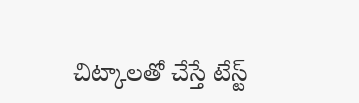చిట్కాలతో చేస్తే టేస్ట్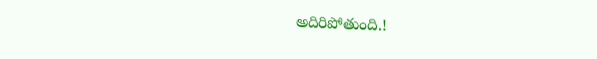అదిరిపోతుంది.!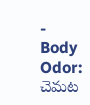-
Body Odor: చెమట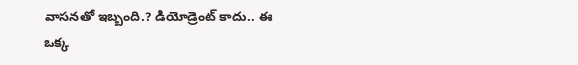వాసనతో ఇబ్బంది.? డియోడ్రెంట్ కాదు.. ఈ ఒక్క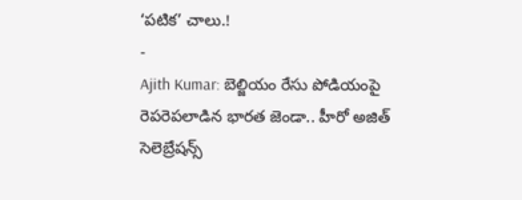‘పటిక’ చాలు.!
-
Ajith Kumar: బెల్జియం రేసు పోడియంపై రెపరెపలాడిన భారత జెండా.. హీరో అజిత్ సెలెబ్రేషన్స్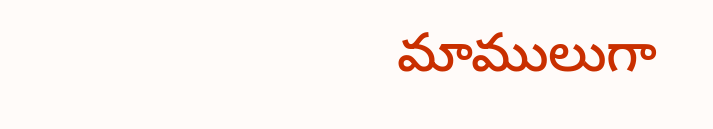మాములుగా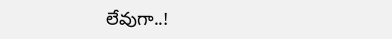లేవుగా..!